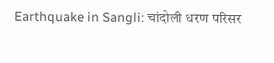Earthquake in Sangli: चांदोली धरण परिसर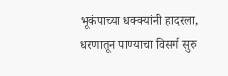भूकंपाच्या धक्क्यांनी हादरला, धरणातून पाण्याचा विसर्ग सुरु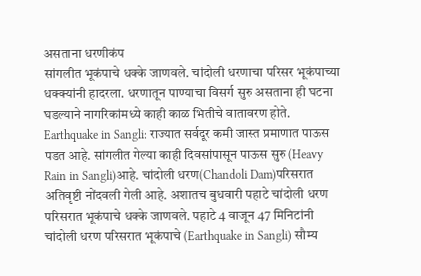असताना धरणीकंप
सांगलीत भूकंपाचे धक्के जाणवले. चांदोली धरणाचा परिसर भूकंपाच्या धक्क्यांनी हादरला. धरणातून पाण्याचा विसर्ग सुरु असताना ही घटना घडल्याने नागरिकांमध्ये काही काळ भितीचे वातावरण होते.
Earthquake in Sangli: राज्यात सर्वदूर कमी जास्त प्रमाणात पाऊस पडत आहे. सांगलीत गेल्या काही दिवसांपासून पाऊस सुरु (Heavy Rain in Sangli)आहे. चांदोली धरण(Chandoli Dam)परिसरात अतिवृष्टी नोंदवली गेली आहे. अशातच बुधवारी पहाटे चांदोली धरण परिसरात भूकंपाचे धक्के जाणवले. पहाटे 4 वाजून 47 मिनिटांनी चांदोली धरण परिसरात भूकंपाचे (Earthquake in Sangli) सौम्य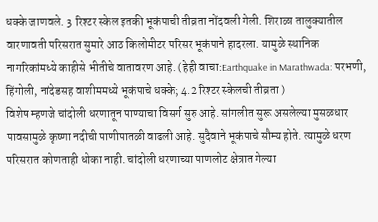धक्के जाणवले. 3 रिश्टर स्केल इतकी भूकंपाची तीव्रता नोंदवली गेली. शिराळा तालुक्यातील वारणावती परिसरात सुमारे आठ किलोमीटर परिसर भूकंपाने हादरला. यामुळे स्थानिक नागरिकांमध्ये काहीसे भीतीचे वातावरण आहे. (हेही वाचा:Earthquake in Marathwada: परभणी, हिंगोली, नांदेडसह वाशीममध्ये भूकंपाचे धक्के; 4.2 रिश्टर स्केलची तीव्रता )
विशेष म्हणजे चांदोली धरणातून पाण्याचा विसर्ग सुरु आहे. सांगलीत सुरू असलेल्या मुसळधार पावसामुळे कृष्णा नदीची पाणीपातळी वाढली आहे. सुदैवाने भूकंपाचे सौम्य होते. त्यामुळे धरण परिसरात कोणताही धोका नाही. चांदोली धरणाच्या पाणलोट क्षेत्रात गेल्या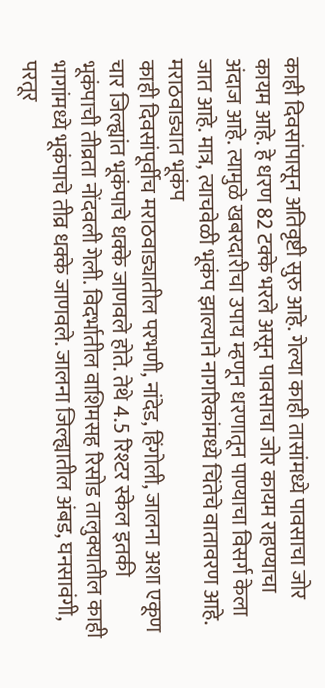काही दिवसांपासून अतिवृष्टी सुरु आहे. गेल्या काही तासांमध्ये पावसाचा जोर कायम आहे. हे धरण 82 टक्के भरले असून पावसाचा जोर कायम राहण्याचा अंदाज आहे. त्यामुळे खबरदारीचा उपाय म्हणून धरणातून पाण्याचा विसर्ग केला जात आहे. मात्र, त्याचवेळी भूकंप झाल्याने नागरिकांमध्ये चिंतेचे वातावरण आहे.
मराठवाड्यात भूकंप
काही दिवसांपूर्वीच मराठवाड्यातील परभणी, नांदेड, हिंगोली, जालना अशा एकूण चार जिल्ह्यांत भूकंपाचे धक्के जाणवले होते. तेथे 4.5 रिश्टर स्केल इतकी भूकंपाची तीव्रता नोंदवली गेली. विदर्भातील वाशिमसह रिसोड तालुक्यातील काही भागांमध्ये भूकंपाचे तीव्र धक्के जाणवले. जालना जिल्ह्यातील अंबड, घनसावंगी, परतूर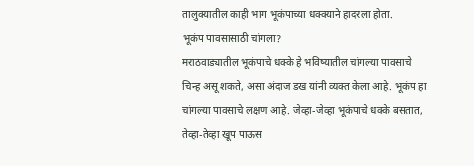तालुक्यातील काही भाग भूकंपाच्या धक्क्याने हादरला होता.
भूकंप पावसासाठी चांगला?
मराठवाड्यातील भूकंपाचे धक्के हे भविष्यातील चांगल्या पावसाचे चिन्ह असू शकते, असा अंदाज डख यांनी व्यक्त केला आहे. भूकंप हा चांगल्या पावसाचे लक्षण आहे. जेव्हा-जेव्हा भूकंपाचे धक्के बसतात, तेव्हा-तेव्हा खूप पाऊस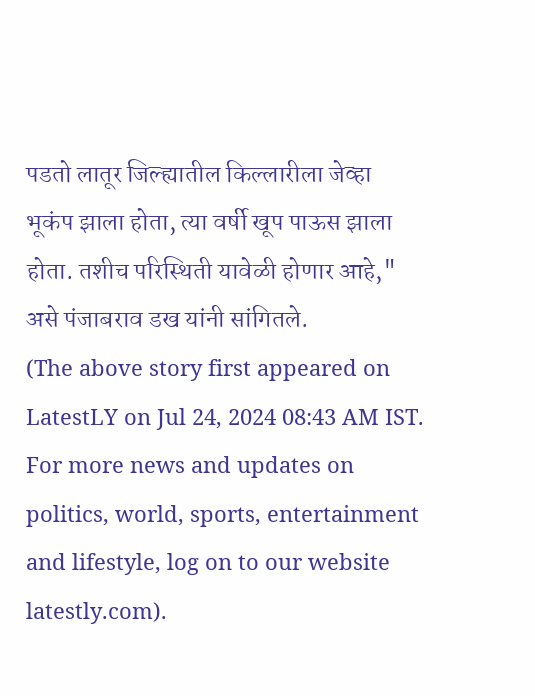पडतो लातूर जिल्ह्यातील किल्लारीला जेव्हा भूकंप झाला होता, त्या वर्षी खूप पाऊस झाला होता. तशीच परिस्थिती यावेळी होणार आहे," असे पंजाबराव डख यांनी सांगितले.
(The above story first appeared on LatestLY on Jul 24, 2024 08:43 AM IST. For more news and updates on politics, world, sports, entertainment and lifestyle, log on to our website latestly.com).